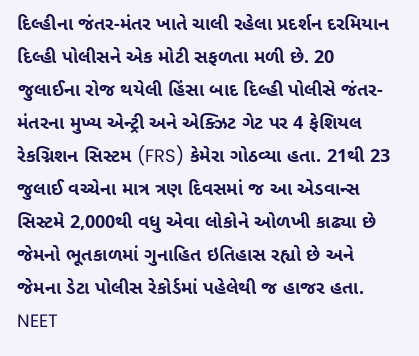દિલ્હીના જંતર-મંતર ખાતે ચાલી રહેલા પ્રદર્શન દરમિયાન દિલ્હી પોલીસને એક મોટી સફળતા મળી છે. 20 જુલાઈના રોજ થયેલી હિંસા બાદ દિલ્હી પોલીસે જંતર-મંતરના મુખ્ય એન્ટ્રી અને એક્ઝિટ ગેટ પર 4 ફેશિયલ રેકગ્નિશન સિસ્ટમ (FRS) કેમેરા ગોઠવ્યા હતા. 21થી 23 જુલાઈ વચ્ચેના માત્ર ત્રણ દિવસમાં જ આ એડવાન્સ સિસ્ટમે 2,000થી વધુ એવા લોકોને ઓળખી કાઢ્યા છે જેમનો ભૂતકાળમાં ગુનાહિત ઇતિહાસ રહ્યો છે અને જેમના ડેટા પોલીસ રેકોર્ડમાં પહેલેથી જ હાજર હતા.
NEET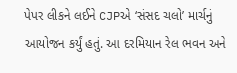પેપર લીકને લઈને CJPએ ‘સંસદ ચલો’ માર્ચનું આયોજન કર્યું હતું. આ દરમિયાન રેલ ભવન અને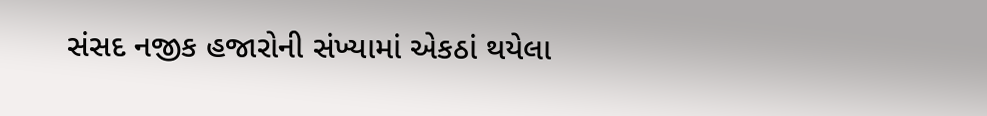સંસદ નજીક હજારોની સંખ્યામાં એકઠાં થયેલા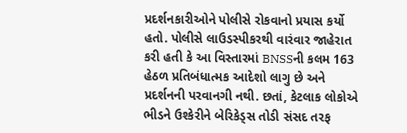પ્રદર્શનકારીઓને પોલીસે રોકવાનો પ્રયાસ કર્યો હતો. પોલીસે લાઉડસ્પીકરથી વારંવાર જાહેરાત કરી હતી કે આ વિસ્તારમાં BNSSની કલમ 163 હેઠળ પ્રતિબંધાત્મક આદેશો લાગુ છે અને પ્રદર્શનની પરવાનગી નથી. છતાં, કેટલાક લોકોએ ભીડને ઉશ્કેરીને બેરિકેડ્સ તોડી સંસદ તરફ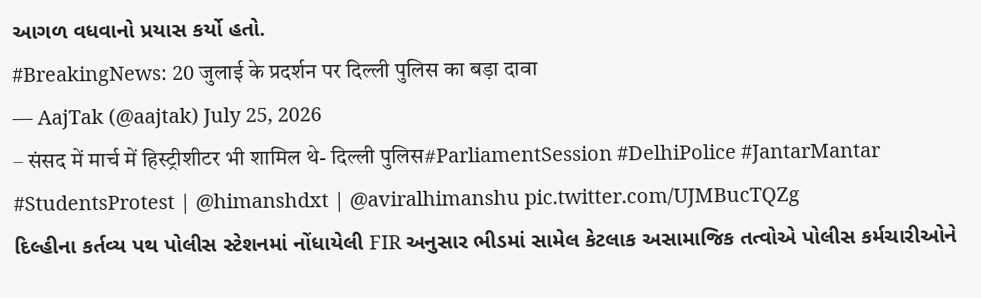આગળ વધવાનો પ્રયાસ કર્યો હતો.
#BreakingNews: 20 जुलाई के प्रदर्शन पर दिल्ली पुलिस का बड़ा दावा
— AajTak (@aajtak) July 25, 2026
– संसद में मार्च में हिस्ट्रीशीटर भी शामिल थे- दिल्ली पुलिस#ParliamentSession #DelhiPolice #JantarMantar #StudentsProtest | @himanshdxt | @aviralhimanshu pic.twitter.com/UJMBucTQZg
દિલ્હીના કર્તવ્ય પથ પોલીસ સ્ટેશનમાં નોંધાયેલી FIR અનુસાર ભીડમાં સામેલ કેટલાક અસામાજિક તત્વોએ પોલીસ કર્મચારીઓને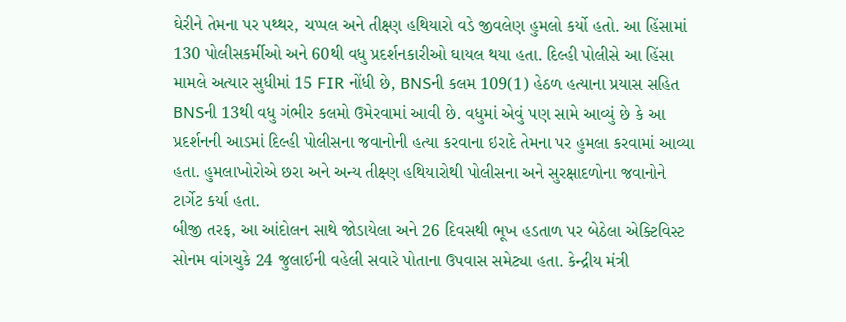ઘેરીને તેમના પર પથ્થર, ચપ્પલ અને તીક્ષ્ણ હથિયારો વડે જીવલેણ હુમલો કર્યો હતો. આ હિંસામાં 130 પોલીસકર્મીઓ અને 60થી વધુ પ્રદર્શનકારીઓ ઘાયલ થયા હતા. દિલ્હી પોલીસે આ હિંસા મામલે અત્યાર સુધીમાં 15 FIR નોંધી છે, BNSની કલમ 109(1) હેઠળ હત્યાના પ્રયાસ સહિત BNSની 13થી વધુ ગંભીર કલમો ઉમેરવામાં આવી છે. વધુમાં એવું પણ સામે આવ્યું છે કે આ પ્રદર્શનની આડમાં દિલ્હી પોલીસના જવાનોની હત્યા કરવાના ઇરાદે તેમના પર હુમલા કરવામાં આવ્યા હતા. હુમલાખોરોએ છરા અને અન્ય તીક્ષ્ણ હથિયારોથી પોલીસના અને સુરક્ષાદળોના જવાનોને ટાર્ગેટ કર્યા હતા.
બીજી તરફ, આ આંદોલન સાથે જોડાયેલા અને 26 દિવસથી ભૂખ હડતાળ પર બેઠેલા એક્ટિવિસ્ટ સોનમ વાંગચુકે 24 જુલાઈની વહેલી સવારે પોતાના ઉપવાસ સમેટ્યા હતા. કેન્દ્રીય મંત્રી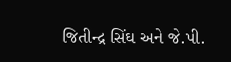જિતીન્દ્ર સિંઘ અને જે.પી.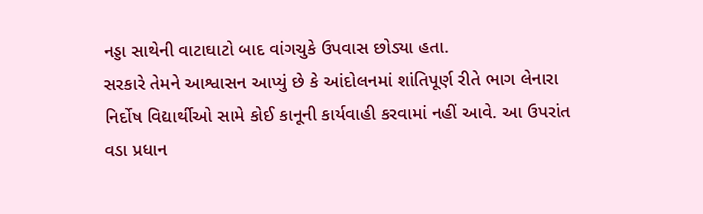નડ્ડા સાથેની વાટાઘાટો બાદ વાંગચુકે ઉપવાસ છોડ્યા હતા.
સરકારે તેમને આશ્વાસન આપ્યું છે કે આંદોલનમાં શાંતિપૂર્ણ રીતે ભાગ લેનારા નિર્દોષ વિદ્યાર્થીઓ સામે કોઈ કાનૂની કાર્યવાહી કરવામાં નહીં આવે. આ ઉપરાંત વડા પ્રધાન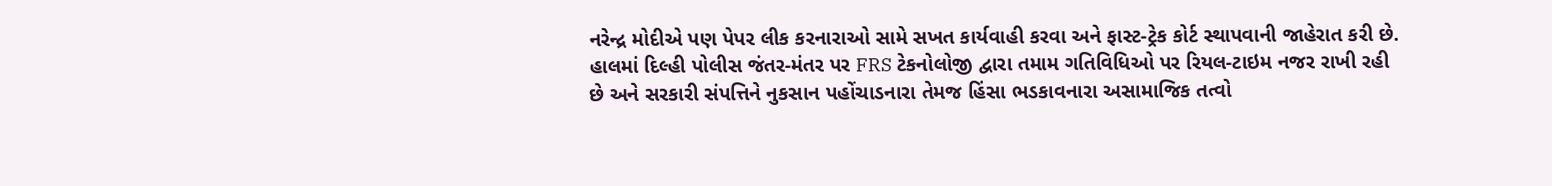નરેન્દ્ર મોદીએ પણ પેપર લીક કરનારાઓ સામે સખત કાર્યવાહી કરવા અને ફાસ્ટ-ટ્રેક કોર્ટ સ્થાપવાની જાહેરાત કરી છે.
હાલમાં દિલ્હી પોલીસ જંતર-મંતર પર FRS ટેકનોલોજી દ્વારા તમામ ગતિવિધિઓ પર રિયલ-ટાઇમ નજર રાખી રહી છે અને સરકારી સંપત્તિને નુકસાન પહોંચાડનારા તેમજ હિંસા ભડકાવનારા અસામાજિક તત્વો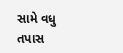સામે વધુ તપાસ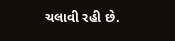ચલાવી રહી છે.